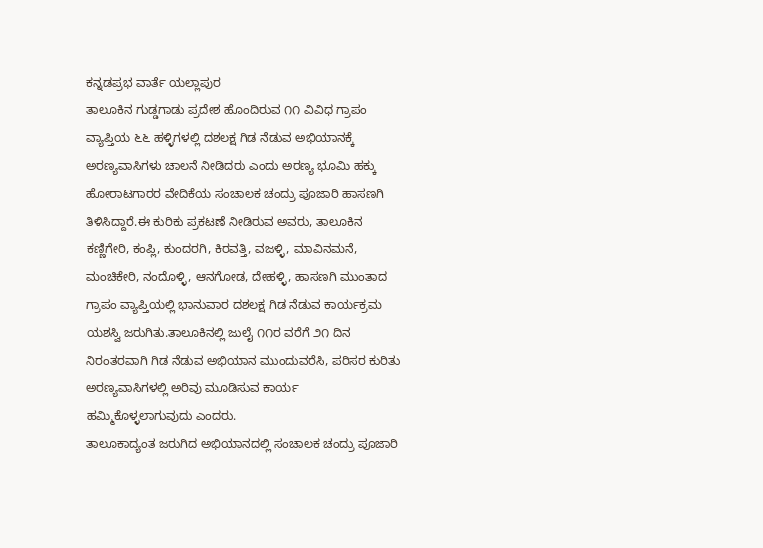ಕನ್ನಡಪ್ರಭ ವಾರ್ತೆ ಯಲ್ಲಾಪುರ
ತಾಲೂಕಿನ ಗುಡ್ಡಗಾಡು ಪ್ರದೇಶ ಹೊಂದಿರುವ ೧೧ ವಿವಿಧ ಗ್ರಾಪಂ ವ್ಯಾಪ್ತಿಯ ೬೬ ಹಳ್ಳಿಗಳಲ್ಲಿ ದಶಲಕ್ಷ ಗಿಡ ನೆಡುವ ಅಭಿಯಾನಕ್ಕೆ ಅರಣ್ಯವಾಸಿಗಳು ಚಾಲನೆ ನೀಡಿದರು ಎಂದು ಅರಣ್ಯ ಭೂಮಿ ಹಕ್ಕು ಹೋರಾಟಗಾರರ ವೇದಿಕೆಯ ಸಂಚಾಲಕ ಚಂದ್ರು ಪೂಜಾರಿ ಹಾಸಣಗಿ ತಿಳಿಸಿದ್ದಾರೆ.ಈ ಕುರಿಕು ಪ್ರಕಟಣೆ ನೀಡಿರುವ ಅವರು, ತಾಲೂಕಿನ ಕಣ್ಣಿಗೇರಿ, ಕಂಪ್ಲಿ, ಕುಂದರಗಿ, ಕಿರವತ್ತಿ, ವಜಳ್ಳಿ, ಮಾವಿನಮನೆ, ಮಂಚಿಕೇರಿ, ನಂದೊಳ್ಳಿ, ಆನಗೋಡ, ದೇಹಳ್ಳಿ, ಹಾಸಣಗಿ ಮುಂತಾದ ಗ್ರಾಪಂ ವ್ಯಾಪ್ತಿಯಲ್ಲಿ ಭಾನುವಾರ ದಶಲಕ್ಷ ಗಿಡ ನೆಡುವ ಕಾರ್ಯಕ್ರಮ ಯಶಸ್ವಿ ಜರುಗಿತು.ತಾಲೂಕಿನಲ್ಲಿ ಜುಲೈ ೧೧ರ ವರೆಗೆ ೨೧ ದಿನ ನಿರಂತರವಾಗಿ ಗಿಡ ನೆಡುವ ಅಭಿಯಾನ ಮುಂದುವರೆಸಿ, ಪರಿಸರ ಕುರಿತು ಅರಣ್ಯವಾಸಿಗಳಲ್ಲಿ ಅರಿವು ಮೂಡಿಸುವ ಕಾರ್ಯ ಹಮ್ಮಿಕೊಳ್ಳಲಾಗುವುದು ಎಂದರು.
ತಾಲೂಕಾದ್ಯಂತ ಜರುಗಿದ ಅಭಿಯಾನದಲ್ಲಿ ಸಂಚಾಲಕ ಚಂದ್ರು ಪೂಜಾರಿ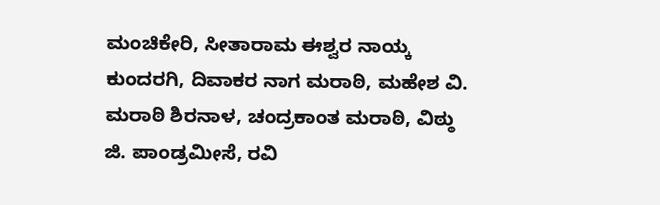ಮಂಚಿಕೇರಿ, ಸೀತಾರಾಮ ಈಶ್ವರ ನಾಯ್ಕ ಕುಂದರಗಿ, ದಿವಾಕರ ನಾಗ ಮರಾಠಿ, ಮಹೇಶ ವಿ. ಮರಾಠಿ ಶಿರನಾಳ, ಚಂದ್ರಕಾಂತ ಮರಾಠಿ, ವಿಠ್ಠು ಜಿ. ಪಾಂಡ್ರಮೀಸೆ, ರವಿ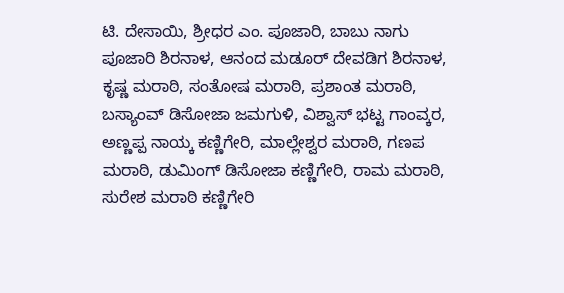ಟಿ. ದೇಸಾಯಿ, ಶ್ರೀಧರ ಎಂ. ಪೂಜಾರಿ, ಬಾಬು ನಾಗು ಪೂಜಾರಿ ಶಿರನಾಳ, ಆನಂದ ಮಡೂರ್ ದೇವಡಿಗ ಶಿರನಾಳ, ಕೃಷ್ಣ ಮರಾಠಿ, ಸಂತೋಷ ಮರಾಠಿ, ಪ್ರಶಾಂತ ಮರಾಠಿ, ಬಸ್ಯಾಂವ್ ಡಿಸೋಜಾ ಜಮಗುಳಿ, ವಿಶ್ವಾಸ್ ಭಟ್ಟ ಗಾಂವ್ಕರ, ಅಣ್ಣಪ್ಪ ನಾಯ್ಕ ಕಣ್ಣಿಗೇರಿ, ಮಾಲ್ಲೇಶ್ವರ ಮರಾಠಿ, ಗಣಪ ಮರಾಠಿ, ಡುಮಿಂಗ್ ಡಿಸೋಜಾ ಕಣ್ಣಿಗೇರಿ, ರಾಮ ಮರಾಠಿ, ಸುರೇಶ ಮರಾಠಿ ಕಣ್ಣಿಗೇರಿ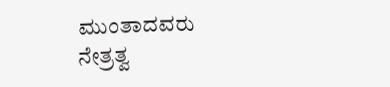ಮುಂತಾದವರು ನೇತ್ರತ್ವ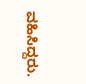ವಹಿಸಿದ್ದರು.